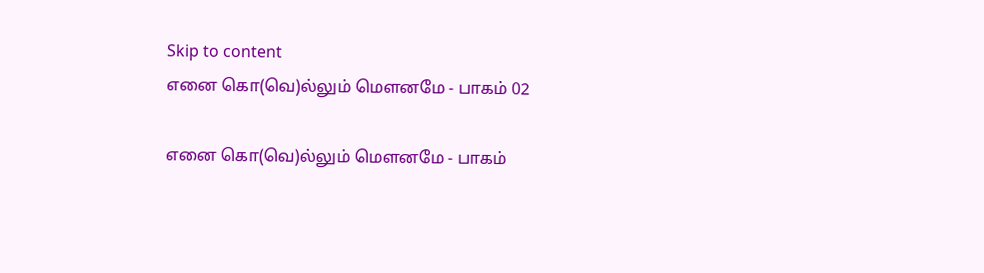Skip to content
எனை கொ(வெ)ல்லும் மௌனமே - பாகம் 02

எனை கொ(வெ)ல்லும் மௌனமே - பாகம்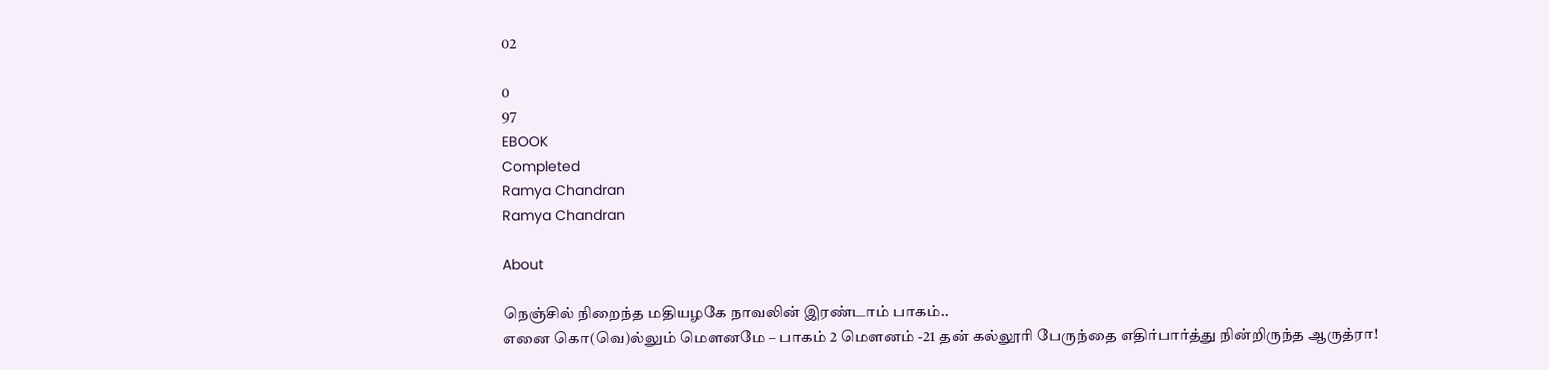02

0
97
EBOOK
Completed
Ramya Chandran
Ramya Chandran

About

நெஞ்சில் நிறைந்த மதியழகே நாவலின் இரண்டாம் பாகம்..
எனை கொ(வெ)ல்லும் மௌனமே – பாகம் 2 மௌனம் -21 தன் கல்லூரி பேருந்தை எதிர்பார்த்து நின்றிருந்த ஆருத்ரா!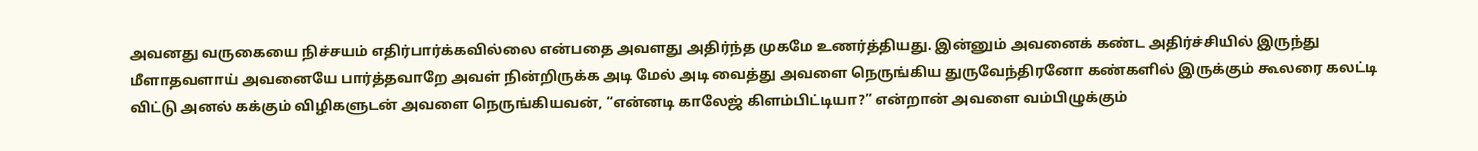அவனது வருகையை நிச்சயம் எதிர்பார்க்கவில்லை என்பதை அவளது அதிர்ந்த முகமே உணர்த்தியது. இன்னும் அவனைக் கண்ட அதிர்ச்சியில் இருந்து மீளாதவளாய் அவனையே பார்த்தவாறே அவள் நின்றிருக்க அடி மேல் அடி வைத்து அவளை நெருங்கிய துருவேந்திரனோ கண்களில் இருக்கும் கூலரை கலட்டி விட்டு அனல் கக்கும் விழிகளுடன் அவளை நெருங்கியவன், “என்னடி காலேஜ் கிளம்பிட்டியா?” என்றான் அவளை வம்பிழுக்கும்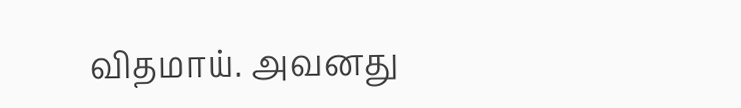விதமாய். அவனது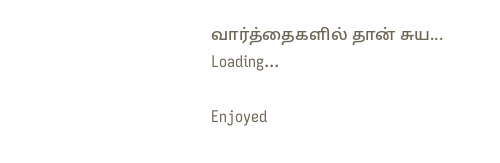வார்த்தைகளில் தான் சுய...
Loading...

Enjoyed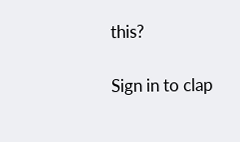this?

Sign in to clap